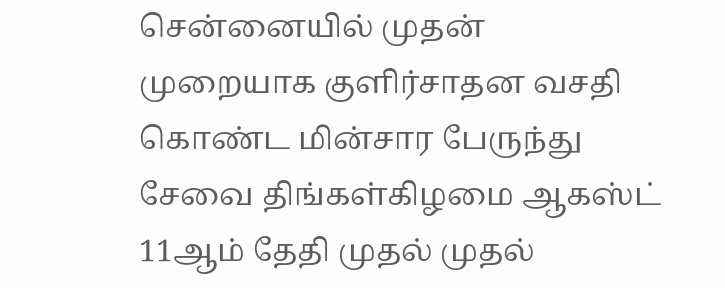சென்னையில் முதன் முறையாக குளிர்சாதன வசதி கொண்ட மின்சார பேருந்து சேவை திங்கள்கிழமை ஆகஸ்ட் 11ஆம் தேதி முதல் முதல்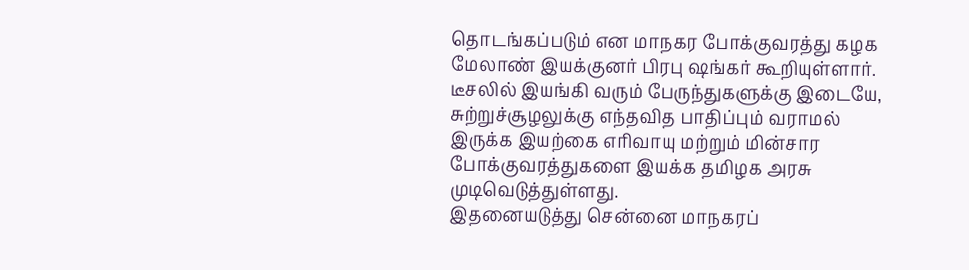தொடங்கப்படும் என மாநகர போக்குவரத்து கழக மேலாண் இயக்குனர் பிரபு ஷங்கர் கூறியுள்ளார். டீசலில் இயங்கி வரும் பேருந்துகளுக்கு இடையே, சுற்றுச்சூழலுக்கு எந்தவித பாதிப்பும் வராமல் இருக்க இயற்கை எரிவாயு மற்றும் மின்சார போக்குவரத்துகளை இயக்க தமிழக அரசு முடிவெடுத்துள்ளது.
இதனையடுத்து சென்னை மாநகரப்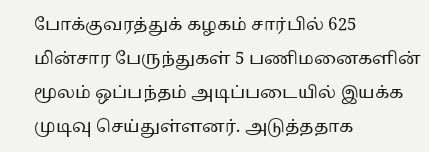போக்குவரத்துக் கழகம் சார்பில் 625 மின்சார பேருந்துகள் 5 பணிமனைகளின் மூலம் ஒப்பந்தம் அடிப்படையில் இயக்க முடிவு செய்துள்ளனர். அடுத்ததாக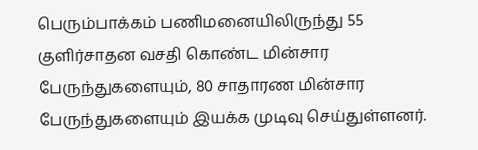பெரும்பாக்கம் பணிமனையிலிருந்து 55 குளிர்சாதன வசதி கொண்ட மின்சார பேருந்துகளையும், 80 சாதாரண மின்சார பேருந்துகளையும் இயக்க முடிவு செய்துள்ளனர்.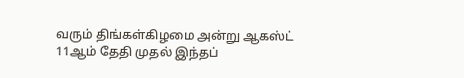வரும் திங்கள்கிழமை அன்று ஆகஸ்ட் 11ஆம் தேதி முதல் இந்தப்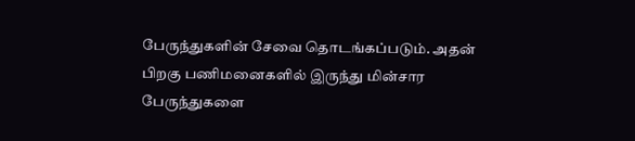பேருந்துகளின் சேவை தொடங்கப்படும். அதன் பிறகு பணிமனைகளில் இருந்து மின்சார பேருந்துகளை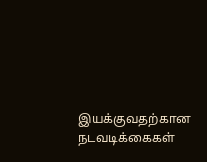இயக்குவதற்கான நடவடிக்கைகள்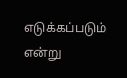எடுக்கப்படும் என்று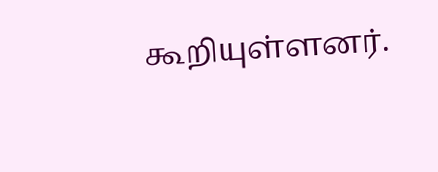கூறியுள்ளனர்.